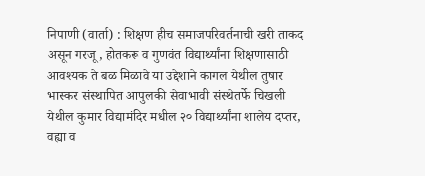निपाणी (वार्ता) : शिक्षण हीच समाजपरिवर्तनाची खरी ताकद असून गरजू, होतकरू व गुणवंत विद्यार्थ्यांना शिक्षणासाठी आवश्यक ते बळ मिळावे या उद्देशाने कागल येथील तुषार भास्कर संस्थापित आपुलकी सेवाभावी संस्थेतर्फे चिखली येथील कुमार विद्यामंदिर मधील २० विद्यार्थ्यांना शालेय दप्तर, वह्या व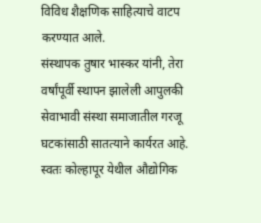विविध शैक्षणिक साहित्याचे वाटप करण्यात आले.
संस्थापक तुषार भास्कर यांनी, तेरा वर्षांपूर्वी स्थापन झालेली आपुलकी सेवाभावी संस्था समाजातील गरजू घटकांसाठी सातत्याने कार्यरत आहे. स्वतः कोल्हापूर येथील औद्योगिक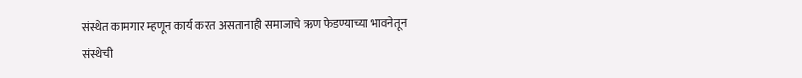संस्थेत कामगार म्हणून कार्य करत असतानाही समाजाचे ऋण फेडण्याच्या भावनेतून संस्थेची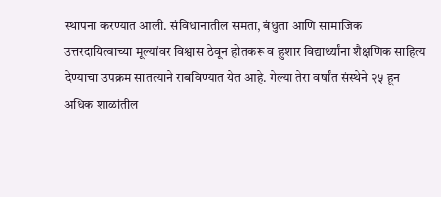स्थापना करण्यात आली. संविधानातील समता, बंधुता आणि सामाजिक उत्तरदायित्वाच्या मूल्यांवर विश्वास ठेवून होतकरू व हुशार विद्यार्थ्यांना शैक्षणिक साहित्य देण्याचा उपक्रम सातत्याने राबविण्यात येत आहे. गेल्या तेरा वर्षांत संस्थेने २५ हून अधिक शाळांतील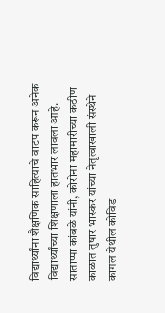विद्यार्थ्यांना शैक्षणिक साहित्याचे वाटप करून अनेक विद्यार्थ्यांच्या शिक्षणाला हातभार लावला आहे.
साताप्पा कांबळे यांनी, कोरोना महामारीच्या कठीण काळात तुषार भास्कर यांच्या नेतृत्वाखाली संस्थेने कागल येथील कोविड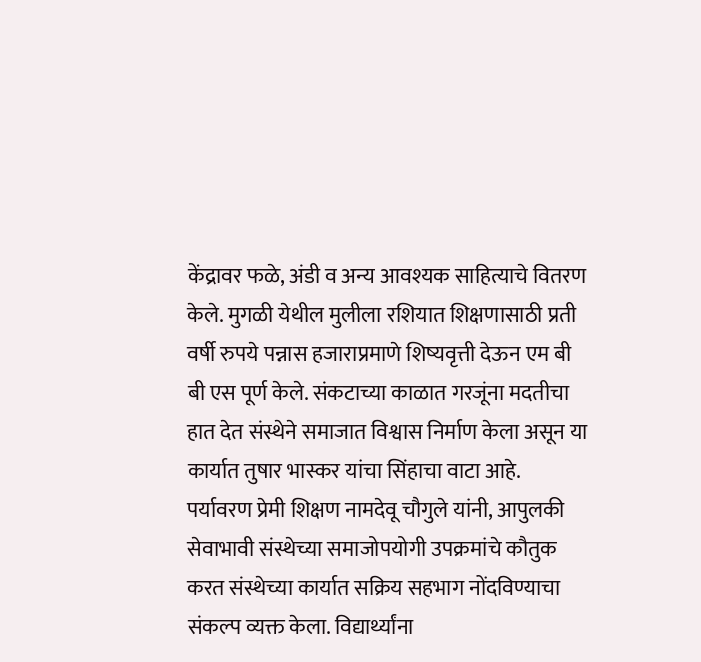केंद्रावर फळे, अंडी व अन्य आवश्यक साहित्याचे वितरण केले. मुगळी येथील मुलीला रशियात शिक्षणासाठी प्रती वर्षी रुपये पन्नास हजाराप्रमाणे शिष्यवृत्ती देऊन एम बी बी एस पूर्ण केले. संकटाच्या काळात गरजूंना मदतीचा हात देत संस्थेने समाजात विश्वास निर्माण केला असून या कार्यात तुषार भास्कर यांचा सिंहाचा वाटा आहे.
पर्यावरण प्रेमी शिक्षण नामदेवू चौगुले यांनी, आपुलकी सेवाभावी संस्थेच्या समाजोपयोगी उपक्रमांचे कौतुक करत संस्थेच्या कार्यात सक्रिय सहभाग नोंदविण्याचा संकल्प व्यक्त केला. विद्यार्थ्यांना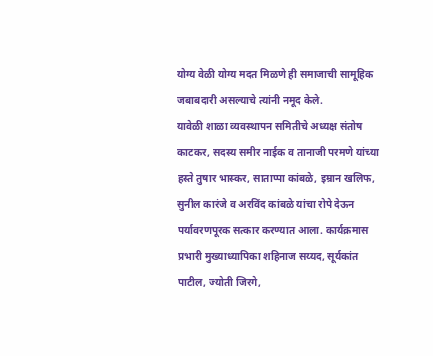योग्य वेळी योग्य मदत मिळणे ही समाजाची सामूहिक जबाबदारी असल्याचे त्यांनी नमूद केले.
यावेळी शाळा व्यवस्थापन समितीचे अध्यक्ष संतोष काटकर, सदस्य समीर नाईक व तानाजी परमणे यांच्या हस्ते तुषार भास्कर, साताप्पा कांबळे, इम्रान खलिफ, सुनील कारंजे व अरविंद कांबळे यांचा रोपे देऊन पर्यावरणपूरक सत्कार करण्यात आला. कार्यक्रमास प्रभारी मुख्याध्यापिका शहिनाज सय्यद, सूर्यकांत पाटील, ज्योती जिरगे,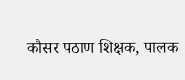कौसर पठाण शिक्षक, पालक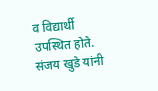व विद्यार्थी उपस्थित होते. संजय खुडे यांनी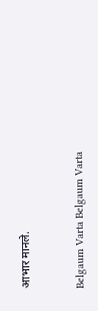आभार मानले.


Belgaum Varta Belgaum Varta